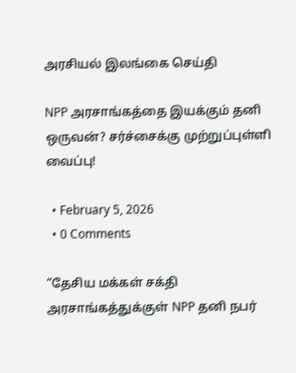அரசியல் இலங்கை செய்தி

NPP அரசாங்கத்தை இயக்கும் தனி ஒருவன்? சர்ச்சைக்கு முற்றுப்புள்ளி வைப்பு!

  • February 5, 2026
  • 0 Comments

“தேசிய மக்கள் சக்தி அரசாங்கத்துக்குள் NPP தனி நபர்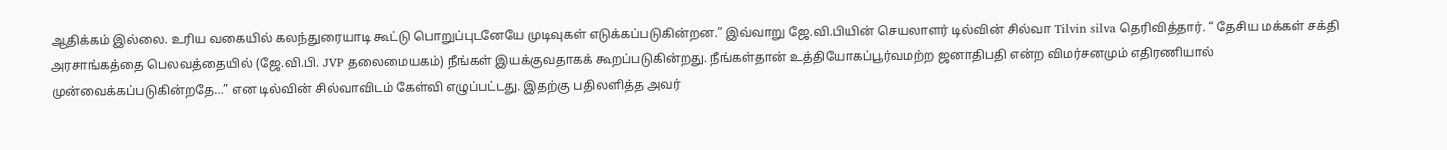ஆதிக்கம் இல்லை. உரிய வகையில் கலந்துரையாடி கூட்டு பொறுப்புடனேயே முடிவுகள் எடுக்கப்படுகின்றன.” இவ்வாறு ஜே.வி.பியின் செயலாளர் டில்வின் சில்வா Tilvin silva தெரிவித்தார். “ தேசிய மக்கள் சக்தி அரசாங்கத்தை பெலவத்தையில் (ஜே.வி.பி. JVP தலைமையகம்) நீங்கள் இயக்குவதாகக் கூறப்படுகின்றது. நீங்கள்தான் உத்தியோகப்பூர்வமற்ற ஜனாதிபதி என்ற விமர்சனமும் எதிரணியால் முன்வைக்கப்படுகின்றதே…” என டில்வின் சில்வாவிடம் கேள்வி எழுப்பட்டது. இதற்கு பதிலளித்த அவர்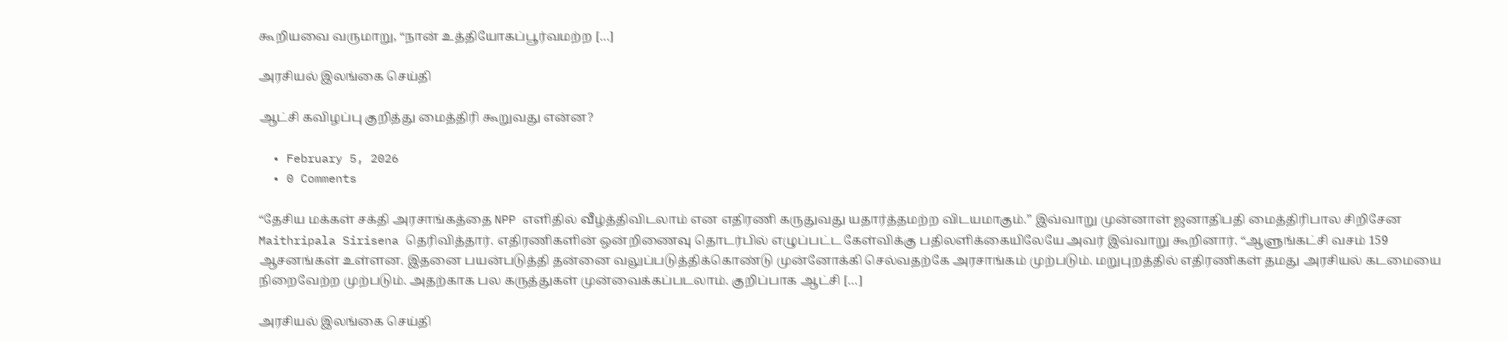கூறியவை வருமாறு, “நான் உத்தியோகப்பூர்வமற்ற […]

அரசியல் இலங்கை செய்தி

ஆட்சி கவிழப்பு குறித்து மைத்திரி கூறுவது என்ன?

  • February 5, 2026
  • 0 Comments

“தேசிய மக்கள் சக்தி அரசாங்கத்தை NPP எளிதில் வீழ்த்திவிடலாம் என எதிரணி கருதுவது யதார்த்தமற்ற விடயமாகும்.” இவ்வாறு முன்னாள் ஜனாதிபதி மைத்திரிபால சிறிசேன Maithripala Sirisena தெரிவித்தார். எதிரணிகளின் ஒன்றிணைவு தொடர்பில் எழுப்பட்ட கேள்விக்கு பதிலளிக்கையிலேயே அவர் இவ்வாறு கூறினார். “ஆளுங்கட்சி வசம் 159 ஆசனங்கள் உள்ளன. இதனை பயன்படுத்தி தன்னை வலுப்படுத்திக்கொண்டு முன்னோக்கி செல்வதற்கே அரசாங்கம் முற்படும். மறுபுறத்தில் எதிரணிகள் தமது அரசியல் கடமையை நிறைவேற்ற முற்படும். அதற்காக பல கருத்துகள் முன்வைக்கப்படலாம். குறிப்பாக ஆட்சி […]

அரசியல் இலங்கை செய்தி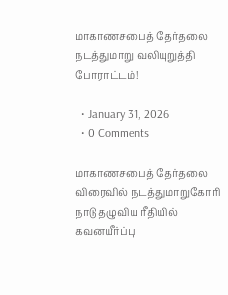மாகாணசபைத் தேர்தலை நடத்துமாறு வலியுறுத்தி போராட்டம்!

  • January 31, 2026
  • 0 Comments

மாகாணசபைத் தேர்தலை விரைவில் நடத்துமாறுகோரி நாடு தழுவிய ரீதியில் கவனயீர்ப்பு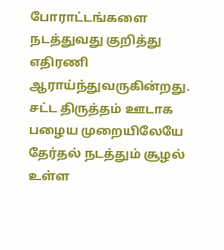போராட்டங்களை நடத்துவது குறித்து எதிரணி ஆராய்ந்துவருகின்றது. சட்ட திருத்தம் ஊடாக பழைய முறையிலேயே தேர்தல் நடத்தும் சூழல் உள்ள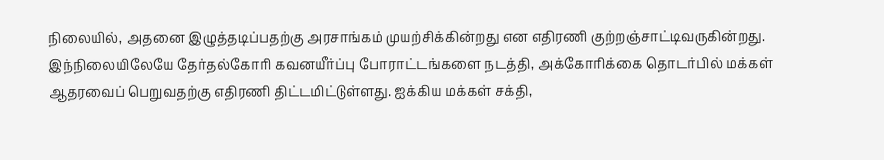நிலையில், அதனை இழுத்தடிப்பதற்கு அரசாங்கம் முயற்சிக்கின்றது என எதிரணி குற்றஞ்சாட்டிவருகின்றது. இந்நிலையிலேயே தேர்தல்கோரி கவனயீர்ப்பு போராட்டங்களை நடத்தி, அக்கோரிக்கை தொடர்பில் மக்கள் ஆதரவைப் பெறுவதற்கு எதிரணி திட்டமிட்டுள்ளது. ஐக்கிய மக்கள் சக்தி,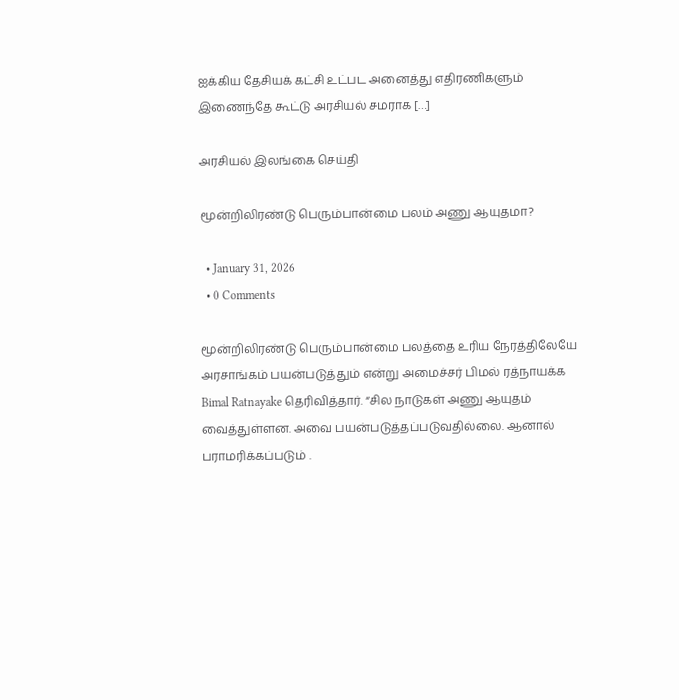ஐக்கிய தேசியக் கட்சி உட்பட அனைத்து எதிரணிகளும் இணைந்தே கூட்டு அரசியல் சமராக […]

அரசியல் இலங்கை செய்தி

மூன்றிலிரண்டு பெரும்பான்மை பலம் அணு ஆயுதமா?

  • January 31, 2026
  • 0 Comments

மூன்றிலிரண்டு பெரும்பான்மை பலத்தை உரிய நேரத்திலேயே அரசாங்கம் பயன்படுத்தும் என்று அமைச்சர் பிமல் ரத்நாயக்க Bimal Ratnayake தெரிவித்தார். “சில நாடுகள் அணு ஆயுதம் வைத்துள்ளன. அவை பயன்படுத்தப்படுவதில்லை. ஆனால் பராமரிக்கப்படும் .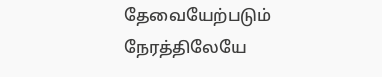தேவையேற்படும் நேரத்திலேயே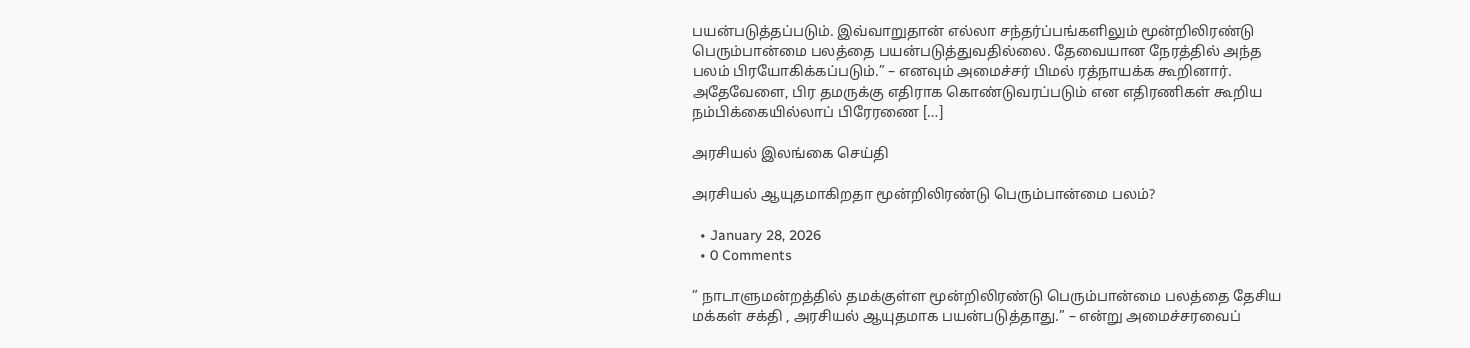பயன்படுத்தப்படும். இவ்வாறுதான் எல்லா சந்தர்ப்பங்களிலும் மூன்றிலிரண்டு பெரும்பான்மை பலத்தை பயன்படுத்துவதில்லை. தேவையான நேரத்தில் அந்த பலம் பிரயோகிக்கப்படும்.” – எனவும் அமைச்சர் பிமல் ரத்நாயக்க கூறினார். அதேவேளை, பிர தமருக்கு எதிராக கொண்டுவரப்படும் என எதிரணிகள் கூறிய நம்பிக்கையில்லாப் பிரேரணை […]

அரசியல் இலங்கை செய்தி

அரசியல் ஆயுதமாகிறதா மூன்றிலிரண்டு பெரும்பான்மை பலம்?

  • January 28, 2026
  • 0 Comments

” நாடாளுமன்றத்தில் தமக்குள்ள மூன்றிலிரண்டு பெரும்பான்மை பலத்தை தேசிய மக்கள் சக்தி , அரசியல் ஆயுதமாக பயன்படுத்தாது.” – என்று அமைச்சரவைப்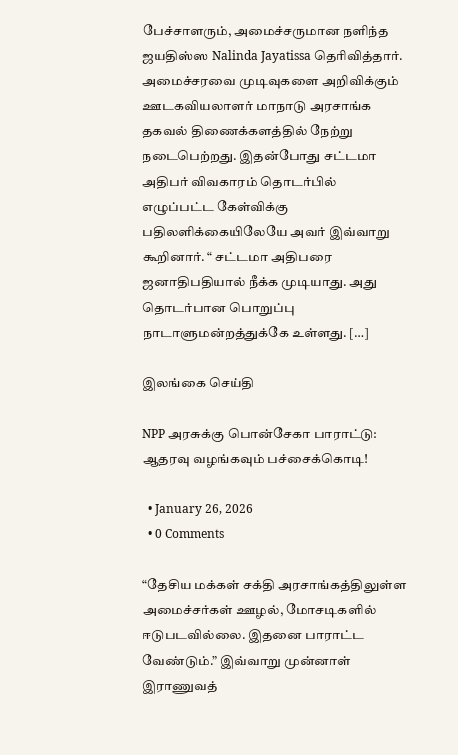பேச்சாளரும், அமைச்சருமான நளிந்த ஜயதிஸ்ஸ Nalinda Jayatissa தெரிவித்தார். அமைச்சரவை முடிவுகளை அறிவிக்கும் ஊடகவியலாளர் மாநாடு அரசாங்க தகவல் திணைக்களத்தில் நேற்று நடைபெற்றது. இதன்போது சட்டமா அதிபர் விவகாரம் தொடர்பில் எழுப்பட்ட கேள்விக்கு பதிலளிக்கையிலேயே அவர் இவ்வாறு கூறினார். “ சட்டமா அதிபரை ஜனாதிபதியால் நீக்க முடியாது. அது தொடர்பான பொறுப்பு நாடாளுமன்றத்துக்கே உள்ளது. […]

இலங்கை செய்தி

NPP அரசுக்கு பொன்சேகா பாராட்டு: ஆதரவு வழங்கவும் பச்சைக்கொடி!

  • January 26, 2026
  • 0 Comments

“தேசிய மக்கள் சக்தி அரசாங்கத்திலுள்ள அமைச்சர்கள் ஊழல், மோசடிகளில் ஈடுபடவில்லை. இதனை பாராட்ட வேண்டும்.” இவ்வாறு முன்னாள் இராணுவத்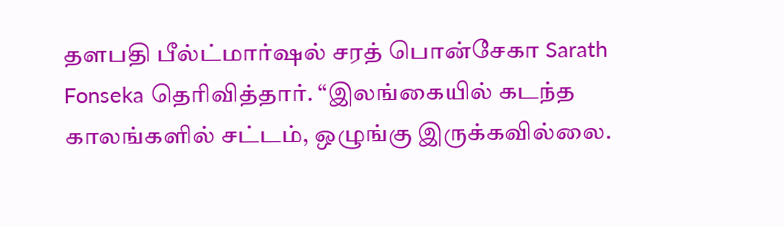தளபதி பீல்ட்மார்ஷல் சரத் பொன்சேகா Sarath Fonseka தெரிவித்தார். “இலங்கையில் கடந்த காலங்களில் சட்டம், ஒழுங்கு இருக்கவில்லை.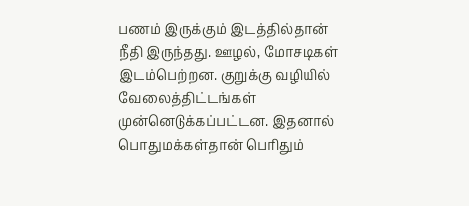பணம் இருக்கும் இடத்தில்தான் நீதி இருந்தது. ஊழல், மோசடிகள் இடம்பெற்றன. குறுக்கு வழியில் வேலைத்திட்டங்கள் முன்னெடுக்கப்பட்டன. இதனால் பொதுமக்கள்தான் பெரிதும்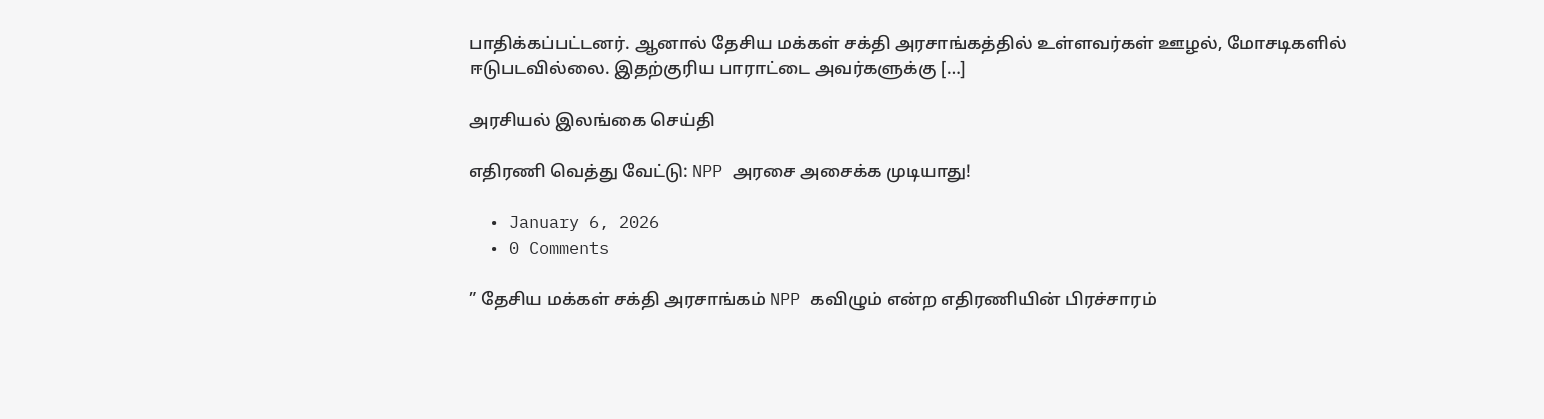பாதிக்கப்பட்டனர். ஆனால் தேசிய மக்கள் சக்தி அரசாங்கத்தில் உள்ளவர்கள் ஊழல், மோசடிகளில் ஈடுபடவில்லை. இதற்குரிய பாராட்டை அவர்களுக்கு […]

அரசியல் இலங்கை செய்தி

எதிரணி வெத்து வேட்டு: NPP அரசை அசைக்க முடியாது!

  • January 6, 2026
  • 0 Comments

” தேசிய மக்கள் சக்தி அரசாங்கம் NPP கவிழும் என்ற எதிரணியின் பிரச்சாரம்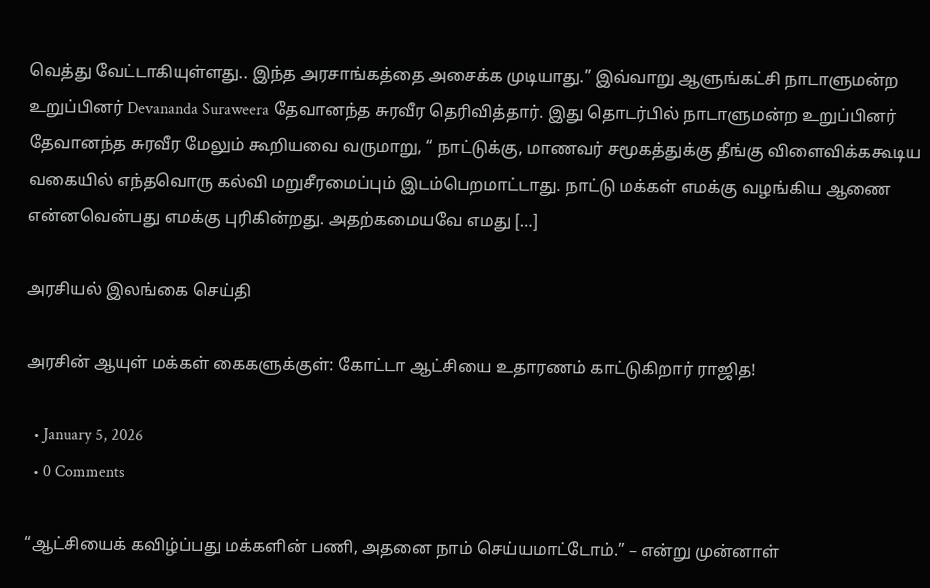வெத்து வேட்டாகியுள்ளது.. இந்த அரசாங்கத்தை அசைக்க முடியாது.” இவ்வாறு ஆளுங்கட்சி நாடாளுமன்ற உறுப்பினர் Devananda Suraweera தேவானந்த சுரவீர தெரிவித்தார். இது தொடர்பில் நாடாளுமன்ற உறுப்பினர் தேவானந்த சுரவீர மேலும் கூறியவை வருமாறு, “ நாட்டுக்கு, மாணவர் சமூகத்துக்கு தீங்கு விளைவிக்ககூடிய வகையில் எந்தவொரு கல்வி மறுசீரமைப்பும் இடம்பெறமாட்டாது. நாட்டு மக்கள் எமக்கு வழங்கிய ஆணை என்னவென்பது எமக்கு புரிகின்றது. அதற்கமையவே எமது […]

அரசியல் இலங்கை செய்தி

அரசின் ஆயுள் மக்கள் கைகளுக்குள்: கோட்டா ஆட்சியை உதாரணம் காட்டுகிறார் ராஜித!

  • January 5, 2026
  • 0 Comments

“ஆட்சியைக் கவிழ்ப்பது மக்களின் பணி, அதனை நாம் செய்யமாட்டோம்.” – என்று முன்னாள்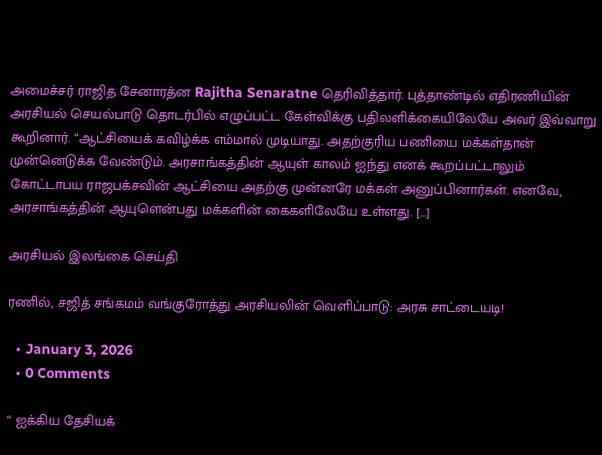அமைச்சர் ராஜித சேனாரத்ன Rajitha Senaratne தெரிவித்தார். புத்தாண்டில் எதிரணியின் அரசியல் செயல்பாடு தொடர்பில் எழுப்பட்ட கேள்விக்கு பதிலளிக்கையிலேயே அவர் இவ்வாறு கூறினார். “ஆட்சியைக் கவிழ்க்க எம்மால் முடியாது. அதற்குரிய பணியை மக்கள்தான் முன்னெடுக்க வேண்டும். அரசாங்கத்தின் ஆயுள் காலம் ஐந்து எனக் கூறப்பட்டாலும் கோட்டாபய ராஜபக்சவின் ஆட்சியை அதற்கு முன்னரே மக்கள் அனுப்பினார்கள். எனவே, அரசாங்கத்தின் ஆயுளென்பது மக்களின் கைகளிலேயே உள்ளது. […]

அரசியல் இலங்கை செய்தி

ரணில், சஜித் சங்கமம் வங்குரோத்து அரசியலின் வெளிப்பாடு: அரசு சாட்டையடி!

  • January 3, 2026
  • 0 Comments

“ ஐக்கிய தேசியக்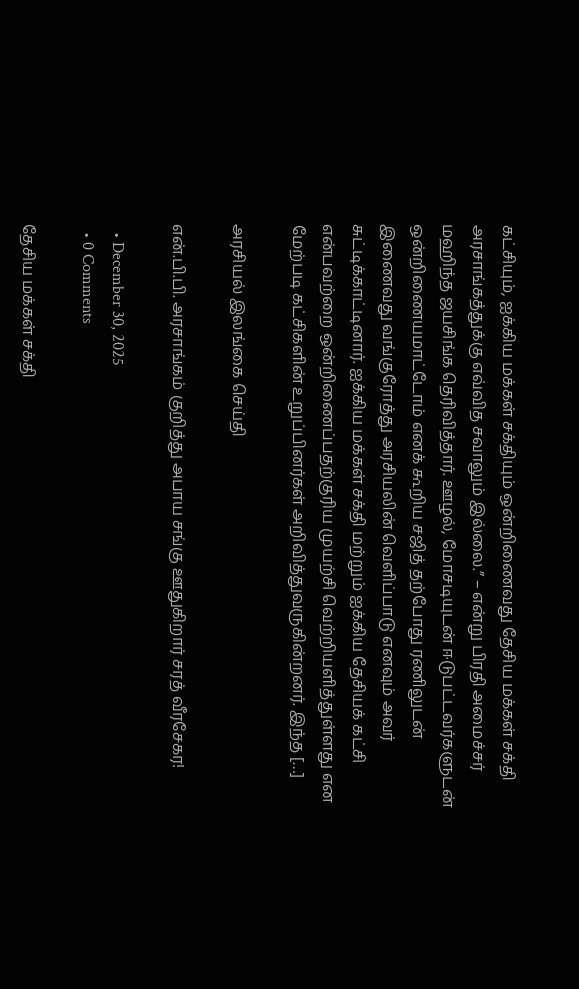கட்சியும், ஐக்கிய மக்கள் சக்தியும் ஒன்றிணைவது தேசிய மக்கள் சக்தி அரசாங்கத்துக்கு எவ்வித சவாலும் இல்லை.” – என்று பிரதி அமைச்சர் மஹிந்த ஜயசிங்க தெரிவித்தார். ஊழல், மோசடியுடன் ஈடுபட்டவர்களுடன் ஒன்றிணையமாட்டோம் எனக் கூறிய சஜித் தற்போது ரணிலுடன் இணைவது வங்குரோத்து அரசியலின் வெளிப்பாடு எனவும் அவர் சுட்டிக்காட்டினார். ஐக்கிய மக்கள் சக்தி மற்றும் ஐக்கிய தேசியக் கட்சி என்பவற்றை ஒன்றிணைப்பதற்குரிய முயற்சி வெற்றியளித்துள்ளது என மேற்படி கட்சிகளின் உறுப்பினர்கள் அறிவித்துவருகின்றனர். இந்த […]

அரசியல் இலங்கை செய்தி

என்.பி.பி. அரசாங்கம் குறித்து அபாய சங்கு ஊதுகிறார் சரத் வீரசேகர!

  • December 30, 2025
  • 0 Comments

தேசிய மக்கள் சக்தி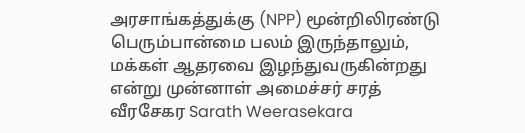அரசாங்கத்துக்கு (NPP) மூன்றிலிரண்டு பெரும்பான்மை பலம் இருந்தாலும், மக்கள் ஆதரவை இழந்துவருகின்றது என்று முன்னாள் அமைச்சர் சரத் வீரசேகர Sarath Weerasekara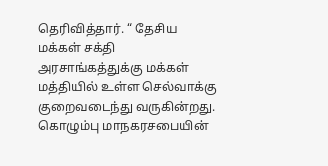தெரிவித்தார். “ தேசிய மக்கள் சக்தி அரசாங்கத்துக்கு மக்கள் மத்தியில் உள்ள செல்வாக்கு குறைவடைந்து வருகின்றது. கொழும்பு மாநகரசபையின்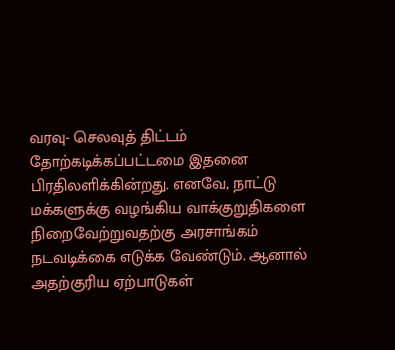வரவு- செலவுத் திட்டம் தோற்கடிக்கப்பட்டமை இதனை பிரதிலளிக்கின்றது. எனவே, நாட்டு மக்களுக்கு வழங்கிய வாக்குறுதிகளை நிறைவேற்றுவதற்கு அரசாங்கம் நடவடிக்கை எடுக்க வேண்டும். ஆனால் அதற்குரிய ஏற்பாடுகள்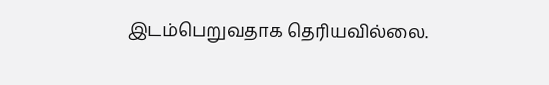இடம்பெறுவதாக தெரியவில்லை.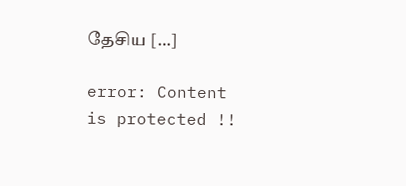தேசிய […]

error: Content is protected !!